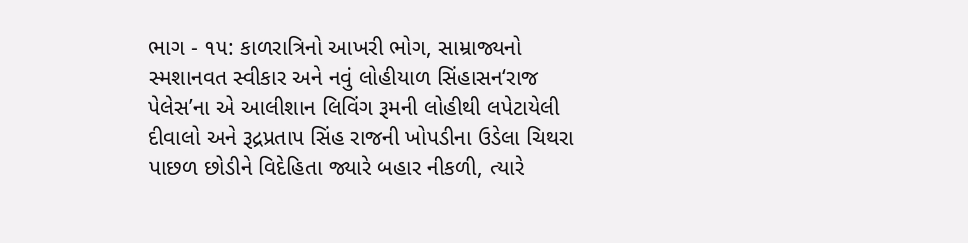ભાગ - ૧૫: કાળરાત્રિનો આખરી ભોગ, સામ્રાજ્યનો સ્મશાનવત સ્વીકાર અને નવું લોહીયાળ સિંહાસન‘રાજ પેલેસ’ના એ આલીશાન લિવિંગ રૂમની લોહીથી લપેટાયેલી દીવાલો અને રૂદ્રપ્રતાપ સિંહ રાજની ખોપડીના ઉડેલા ચિથરા પાછળ છોડીને વિદેહિતા જ્યારે બહાર નીકળી, ત્યારે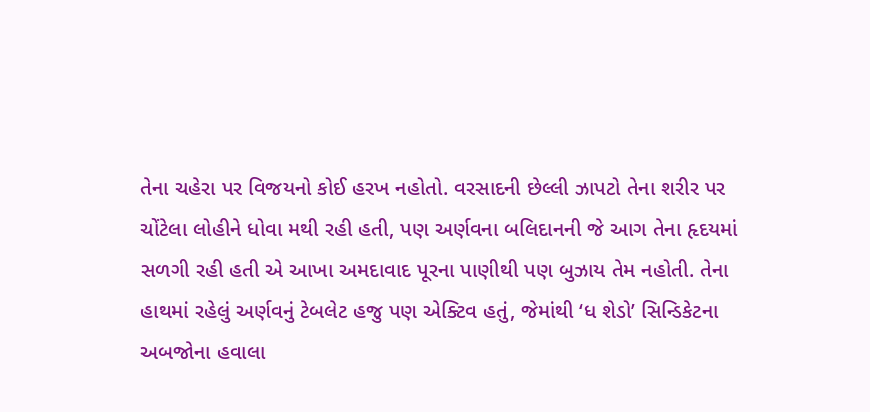તેના ચહેરા પર વિજયનો કોઈ હરખ નહોતો. વરસાદની છેલ્લી ઝાપટો તેના શરીર પર ચોંટેલા લોહીને ધોવા મથી રહી હતી, પણ અર્ણવના બલિદાનની જે આગ તેના હૃદયમાં સળગી રહી હતી એ આખા અમદાવાદ પૂરના પાણીથી પણ બુઝાય તેમ નહોતી. તેના હાથમાં રહેલું અર્ણવનું ટેબલેટ હજુ પણ એક્ટિવ હતું, જેમાંથી ‘ધ શેડો’ સિન્ડિકેટના અબજોના હવાલા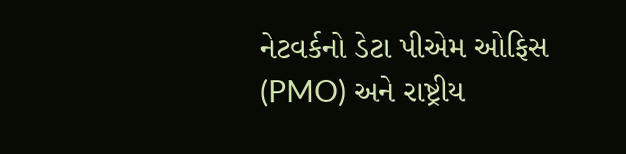નેટવર્કનો ડેટા પીએમ ઓફિસ (PMO) અને રાષ્ટ્રીય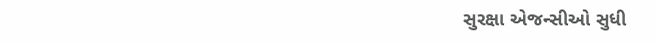સુરક્ષા એજન્સીઓ સુધી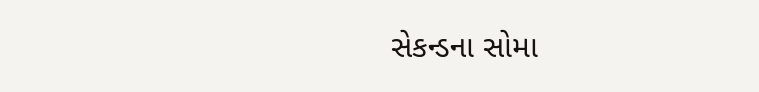સેકન્ડના સોમા